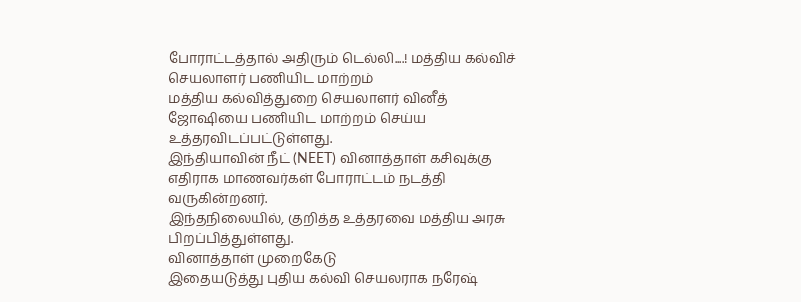போராட்டத்தால் அதிரும் டெல்லி....! மத்திய கல்விச் செயலாளர் பணியிட மாற்றம்
மத்திய கல்வித்துறை செயலாளர் வினீத் ஜோஷியை பணியிட மாற்றம் செய்ய உத்தரவிடப்பட்டுள்ளது.
இந்தியாவின் நீட் (NEET) வினாத்தாள் கசிவுக்கு எதிராக மாணவர்கள் போராட்டம் நடத்தி வருகின்றனர்.
இந்தநிலையில், குறித்த உத்தரவை மத்திய அரசு பிறப்பித்துள்ளது.
வினாத்தாள் முறைகேடு
இதையடுத்து புதிய கல்வி செயலராக நரேஷ்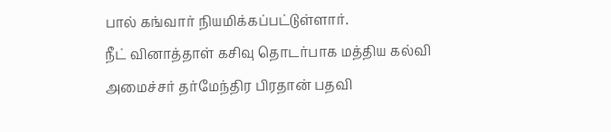பால் கங்வார் நியமிக்கப்பட்டுள்ளார்.
நீட் வினாத்தாள் கசிவு தொடர்பாக மத்திய கல்வி அமைச்சர் தர்மேந்திர பிரதான் பதவி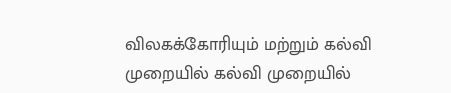விலகக்கோரியும் மற்றும் கல்வி முறையில் கல்வி முறையில்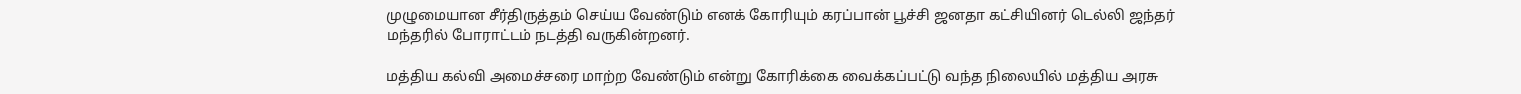முழுமையான சீர்திருத்தம் செய்ய வேண்டும் எனக் கோரியும் கரப்பான் பூச்சி ஜனதா கட்சியினர் டெல்லி ஜந்தர் மந்தரில் போராட்டம் நடத்தி வருகின்றனர்.

மத்திய கல்வி அமைச்சரை மாற்ற வேண்டும் என்று கோரிக்கை வைக்கப்பட்டு வந்த நிலையில் மத்திய அரசு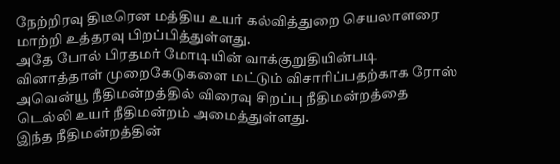நேற்றிரவு திடீரென மத்திய உயர் கல்வித்துறை செயலாளரை மாற்றி உத்தரவு பிறப்பித்துள்ளது.
அதே போல் பிரதமர் மோடியின் வாக்குறுதியின்படி வினாத்தாள் முறைகேடுகளை மட்டும் விசாரிப்பதற்காக ரோஸ் அவென்யூ நீதிமன்றத்தில் விரைவு சிறப்பு நீதிமன்றத்தை டெல்லி உயர் நீதிமன்றம் அமைத்துள்ளது.
இந்த நீதிமன்றத்தின்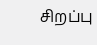சிறப்பு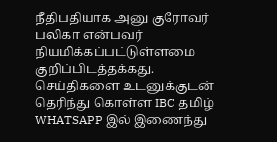நீதிபதியாக அனு குரோவர் பலிகா என்பவர் நியமிக்கப்பட்டுள்ளமை குறிப்பிடத்தக்கது.
செய்திகளை உடனுக்குடன் தெரிந்து கொள்ள IBC தமிழ் WHATSAPP இல் இணைந்து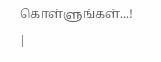கொள்ளுங்கள்...! |